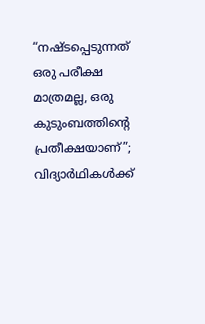“നഷ്‌ടപ്പെടുന്നത് ഒരു പരീക്ഷ മാത്രമല്ല, ഒരു കുടുംബത്തിൻ്റെ പ്രതീക്ഷയാണ്”; വിദ്യാർഥികൾക്ക്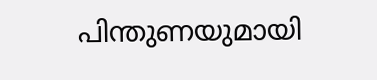പിന്തുണയുമായി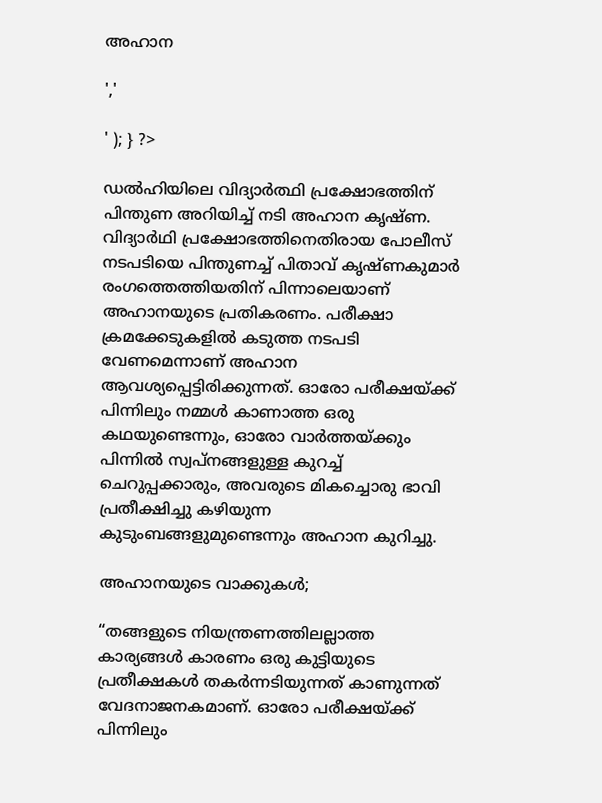അഹാന

','

' ); } ?>

ഡൽഹിയിലെ വിദ്യാർത്ഥി പ്രക്ഷോഭത്തിന് പിന്തുണ അറിയിച്ച് നടി അഹാന കൃഷ്ണ. വിദ്യാർഥി പ്രക്ഷോഭത്തിനെതിരായ പോലീസ് നടപടിയെ പിന്തുണച്ച് പിതാവ് കൃഷ്ണകുമാർ രംഗത്തെത്തിയതിന് പിന്നാലെയാണ് അഹാനയുടെ പ്രതികരണം. പരീക്ഷാ ക്രമക്കേടുകളിൽ കടുത്ത നടപടി വേണമെന്നാണ് അഹാന ആവശ്യപ്പെട്ടിരിക്കുന്നത്. ഓരോ പരീക്ഷയ്ക്ക് പിന്നിലും നമ്മൾ കാണാത്ത ഒരു കഥയുണ്ടെന്നും, ഓരോ വാർത്തയ്ക്കും പിന്നിൽ സ്വപ്‌നങ്ങളുള്ള കുറച്ച് ചെറുപ്പക്കാരും, അവരുടെ മികച്ചൊരു ഭാവി പ്രതീക്ഷിച്ചു കഴിയുന്ന കുടുംബങ്ങളുമുണ്ടെന്നും അഹാന കുറിച്ചു.

അഹാനയുടെ വാക്കുകൾ;

“തങ്ങളുടെ നിയന്ത്രണത്തിലല്ലാത്ത കാര്യങ്ങൾ കാരണം ഒരു കുട്ടിയുടെ പ്രതീക്ഷകൾ തകർന്നടിയുന്നത് കാണുന്നത് വേദനാജനകമാണ്. ഓരോ പരീക്ഷയ്ക്ക് പിന്നിലും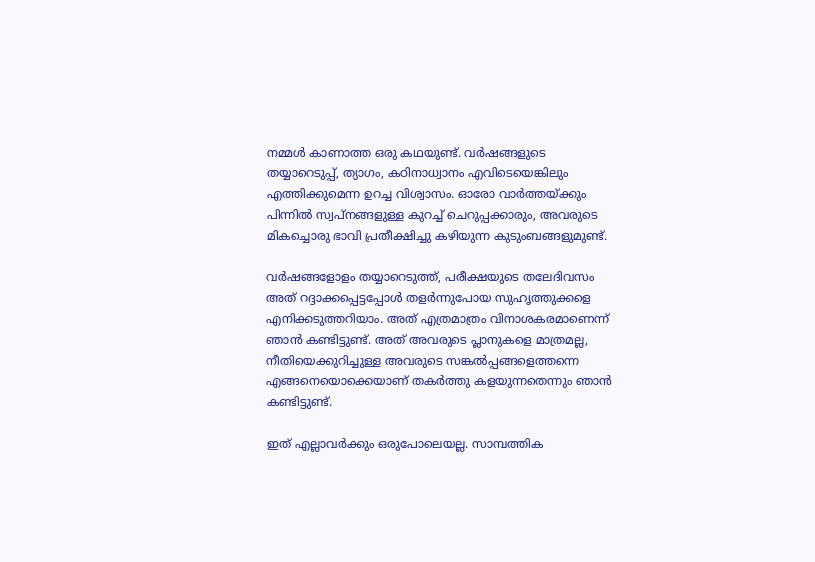നമ്മൾ കാണാത്ത ഒരു കഥയുണ്ട്. വർഷങ്ങളുടെ തയ്യാറെടുപ്പ്, ത്യാഗം, കഠിനാധ്വാനം എവിടെയെങ്കിലും എത്തിക്കുമെന്ന ഉറച്ച വിശ്വാസം. ഓരോ വാർത്തയ്ക്കും പിന്നിൽ സ്വപ്‌നങ്ങളുള്ള കുറച്ച് ചെറുപ്പക്കാരും, അവരുടെ മികച്ചൊരു ഭാവി പ്രതീക്ഷിച്ചു കഴിയുന്ന കുടുംബങ്ങളുമുണ്ട്.

വർഷങ്ങളോളം തയ്യാറെടുത്ത്, പരീക്ഷയുടെ തലേദിവസം അത് റദ്ദാക്കപ്പെട്ടപ്പോൾ തളർന്നുപോയ സുഹൃത്തുക്കളെ എനിക്കടുത്തറിയാം. അത് എത്രമാത്രം വിനാശകരമാണെന്ന് ഞാൻ കണ്ടിട്ടുണ്ട്. അത് അവരുടെ പ്ലാനുകളെ മാത്രമല്ല, നീതിയെക്കുറിച്ചുള്ള അവരുടെ സങ്കൽപ്പങ്ങളെത്തന്നെ എങ്ങനെയൊക്കെയാണ് തകർത്തു കളയുന്നതെന്നും ഞാൻ കണ്ടിട്ടുണ്ട്.

ഇത് എല്ലാവർക്കും ഒരുപോലെയല്ല. സാമ്പത്തിക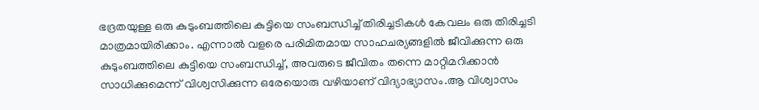ഭദ്രതയുള്ള ഒരു കുടുംബത്തിലെ കുട്ടിയെ സംബന്ധിച്ച് തിരിച്ചടികൾ കേവലം ഒരു തിരിച്ചടി മാത്രമായിരിക്കാം. എന്നാൽ വളരെ പരിമിതമായ സാഹചര്യങ്ങളിൽ ജീവിക്കുന്ന ഒരു കുടുംബത്തിലെ കുട്ടിയെ സംബന്ധിച്ച്, അവരുടെ ജീവിതം തന്നെ മാറ്റിമറിക്കാൻ സാധിക്കുമെന്ന് വിശ്വസിക്കുന്ന ഒരേയൊരു വഴിയാണ് വിദ്യാഭ്യാസം.ആ വിശ്വാസം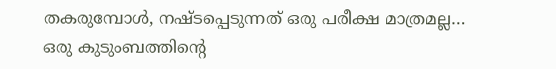തകരുമ്പോൾ, നഷ്‌ടപ്പെടുന്നത് ഒരു പരീക്ഷ മാത്രമല്ല… ഒരു കുടുംബത്തിൻ്റെ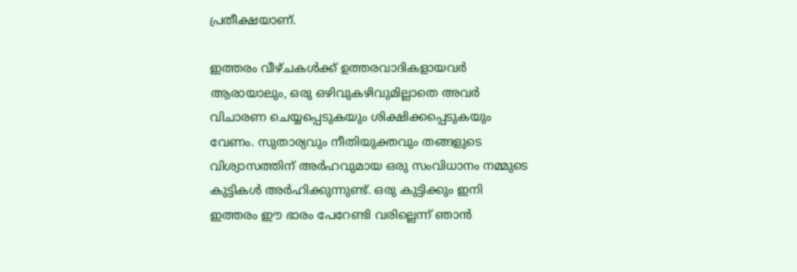പ്രതീക്ഷയാണ്.

ഇത്തരം വീഴ്ചകൾക്ക് ഉത്തരവാദികളായവർ ആരായാലും, ഒരു ഒഴിവുകഴിവുമില്ലാതെ അവർ വിചാരണ ചെയ്യപ്പെടുകയും ശിക്ഷിക്കപ്പെടുകയും വേണം. സുതാര്യവും നീതിയുക്തവും തങ്ങളുടെ വിശ്വാസത്തിന് അർഹവുമായ ഒരു സംവിധാനം നമ്മുടെ കുട്ടികൾ അർഹിക്കുന്നുണ്ട്. ഒരു കുട്ടിക്കും ഇനി ഇത്തരം ഈ ഭാരം പേറേണ്ടി വരില്ലെന്ന് ഞാൻ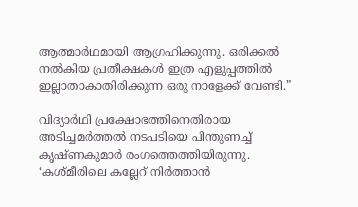ആത്മാർഥമായി ആഗ്രഹിക്കുന്നു. ഒരിക്കൽ നൽകിയ പ്രതീക്ഷകൾ ഇത്ര എളുപ്പത്തിൽ ഇല്ലാതാകാതിരിക്കുന്ന ഒരു നാളേക്ക് വേണ്ടി.”

വിദ്യാർഥി പ്രക്ഷോഭത്തിനെതിരായ അടിച്ചമർത്തൽ നടപടിയെ പിന്തുണച്ച് കൃഷ്ണകുമാർ രംഗത്തെത്തിയിരുന്നു. ‘കശ്‌മീരിലെ കല്ലേറ് നിർത്താൻ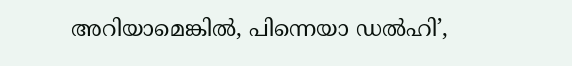അറിയാമെങ്കിൽ, പിന്നെയാ ഡൽഹി’,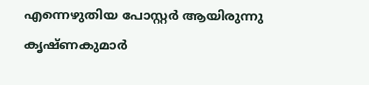എന്നെഴുതിയ പോസ്റ്റർ ആയിരുന്നു കൃഷ്ണ‌കുമാർ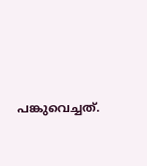പങ്കുവെച്ചത്.